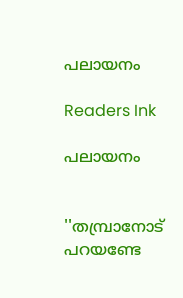പലായനം

Readers Ink

പലായനം


''തമ്പ്രാനോട് പറയണ്ടേ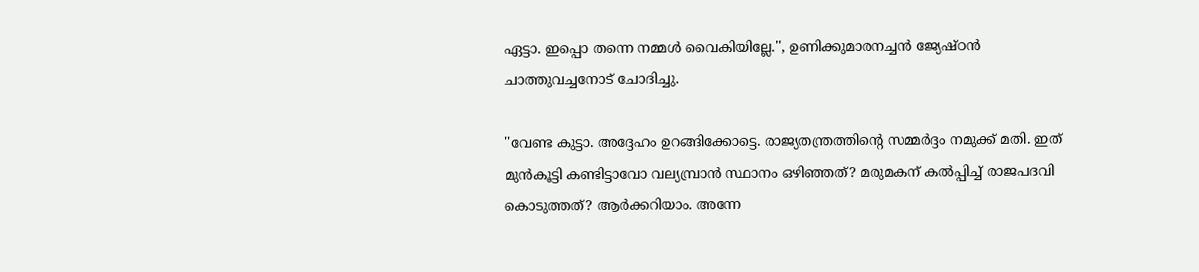ഏട്ടാ. ഇപ്പൊ തന്നെ നമ്മള്‍ വൈകിയില്ലേ.'', ഉണിക്കുമാരനച്ചന്‍ ജ്യേഷ്ഠന്‍ ചാത്തുവച്ചനോട് ചോദിച്ചു.

''വേണ്ട കുട്ടാ. അദ്ദേഹം ഉറങ്ങിക്കോട്ടെ. രാജ്യതന്ത്രത്തിന്റെ സമ്മര്‍ദ്ദം നമുക്ക് മതി. ഇത് മുന്‍കൂട്ടി കണ്ടിട്ടാവോ വല്യമ്പ്രാന്‍ സ്ഥാനം ഒഴിഞ്ഞത്? മരുമകന് കല്‍പ്പിച്ച് രാജപദവി കൊടുത്തത്? ആര്‍ക്കറിയാം. അന്നേ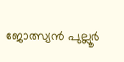ജോത്സ്യന്‍ പുല്ലൂര്‍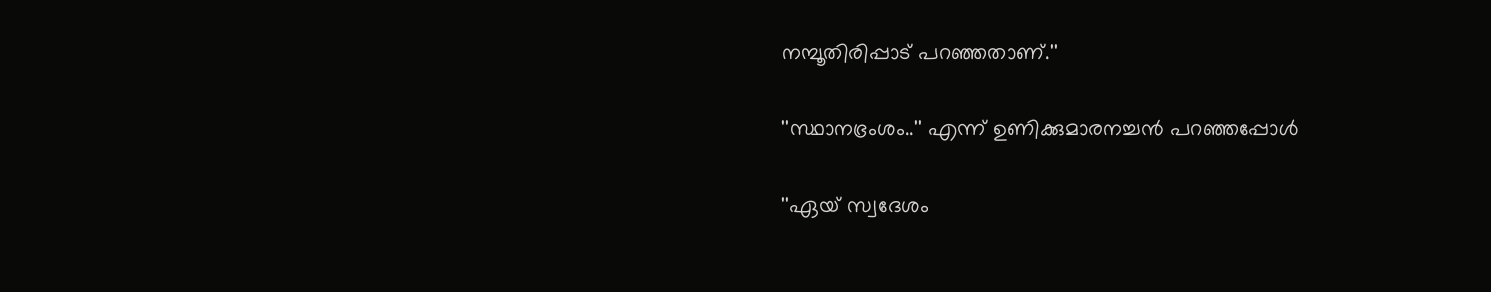നമ്പൂതിരിപ്പാട് പറഞ്ഞതാണ്.''

''സ്ഥാനഭ്രംശം..'' എന്ന് ഉണിക്കുമാരനച്ചന്‍ പറഞ്ഞപ്പോള്‍

''ഏയ് സ്വദേശം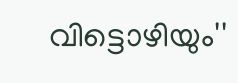വിട്ടൊഴിയും''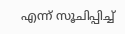എന്ന് സൂചിപ്പിച്ച്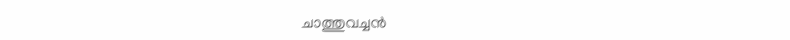ചാത്തുവച്ചന്‍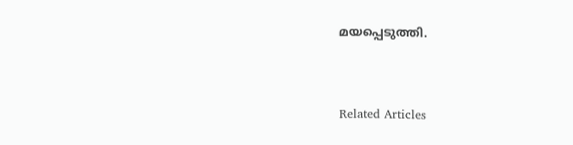മയപ്പെടുത്തി.


Related Articles